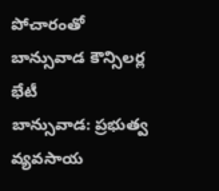పోచారంతో బాన్సువాడ కౌన్సిలర్ల భేటీ
బాన్సువాడ: ప్రభుత్వ వ్యవసాయ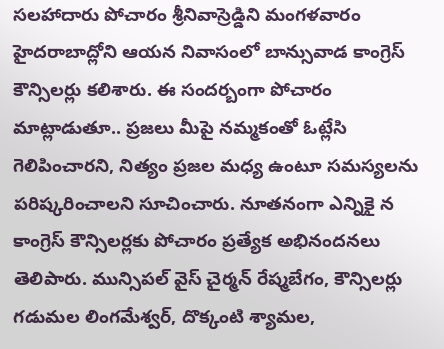సలహాదారు పోచారం శ్రీనివాస్రెడ్డిని మంగళవారం హైదరాబాద్లోని ఆయన నివాసంలో బాన్సువాడ కాంగ్రెస్ కౌన్సిలర్లు కలిశారు. ఈ సందర్బంగా పోచారం మాట్లాడుతూ.. ప్రజలు మీపై నమ్మకంతో ఓట్లేసి గెలిపించారని, నిత్యం ప్రజల మధ్య ఉంటూ సమస్యలను పరిష్కరించాలని సూచించారు. నూతనంగా ఎన్నికై న కాంగ్రెస్ కౌన్సిలర్లకు పోచారం ప్రత్యేక అభినందనలు తెలిపారు. మున్సిపల్ వైస్ చైర్మన్ రేష్మబేగం, కౌన్సిలర్లు గడుమల లింగమేశ్వర్, దొక్కంటి శ్యామల,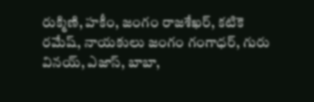రుక్మిణి, హకీం, జంగం రాజశేఖర్, కటికె రమేష్, నాయకులు జంగం గంగాధర్, గురు వినయ్, ఎజాస్, బాబా,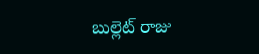బుల్లెట్ రాజు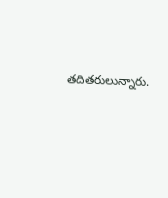తదితరులున్నారు.